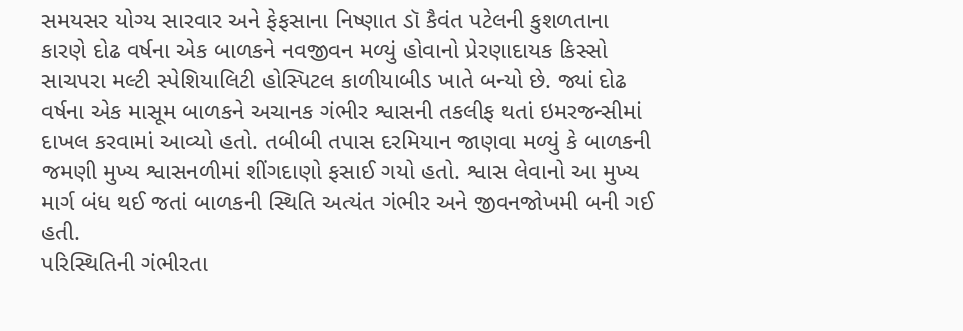સમયસર યોગ્ય સારવાર અને ફેફસાના નિષ્ણાત ડૉ કૈવંત પટેલની કુશળતાના કારણે દોઢ વર્ષના એક બાળકને નવજીવન મળ્યું હોવાનો પ્રેરણાદાયક કિસ્સો સાચપરા મલ્ટી સ્પેશિયાલિટી હોસ્પિટલ કાળીયાબીડ ખાતે બન્યો છે. જ્યાં દોઢ વર્ષના એક માસૂમ બાળકને અચાનક ગંભીર શ્વાસની તકલીફ થતાં ઇમરજન્સીમાં દાખલ કરવામાં આવ્યો હતો. તબીબી તપાસ દરમિયાન જાણવા મળ્યું કે બાળકની જમણી મુખ્ય શ્વાસનળીમાં શીંગદાણો ફસાઈ ગયો હતો. શ્વાસ લેવાનો આ મુખ્ય માર્ગ બંધ થઈ જતાં બાળકની સ્થિતિ અત્યંત ગંભીર અને જીવનજોખમી બની ગઈ હતી.
પરિસ્થિતિની ગંભીરતા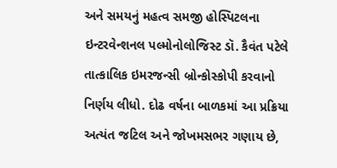અને સમયનું મહત્વ સમજી હોસ્પિટલના ઇન્ટરવેન્શનલ પલ્મોનોલોજિસ્ટ ડૉ. કૈવંત પટેલે તાત્કાલિક ઇમરજન્સી બ્રોન્કોસ્કોપી કરવાનો નિર્ણય લીધો. દોઢ વર્ષના બાળકમાં આ પ્રક્રિયા અત્યંત જટિલ અને જોખમસભર ગણાય છે,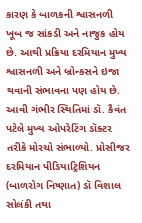કારણ કે બાળકની શ્વાસનળી ખૂબ જ સાંકડી અને નાજુક હોય છે. આથી પ્રક્રિયા દરમિયાન મુખ્ય શ્વાસનળી અને બ્રોન્કસને ઇજા થવાની સંભાવના પણ હોય છે.
આવી ગંભીર સ્થિતિમાં ડૉ. કૈવંત પટેલે મુખ્ય ઓપરેટિંગ ડૉક્ટર તરીકે મોરચો સંભાળ્યો. પ્રોસીજર દરમિયાન પીડિયાટ્રિશિયન (બાળરોગ નિષ્ણાત) ડૉ વિશાલ સોલંકી તથા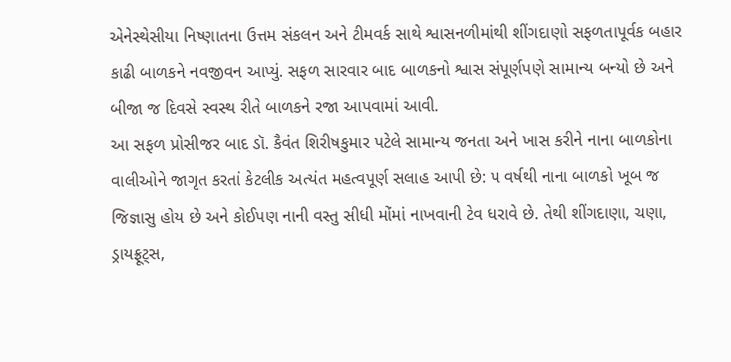એનેસ્થેસીયા નિષ્ણાતના ઉત્તમ સંકલન અને ટીમવર્ક સાથે શ્વાસનળીમાંથી શીંગદાણો સફળતાપૂર્વક બહાર કાઢી બાળકને નવજીવન આપ્યું. સફળ સારવાર બાદ બાળકનો શ્વાસ સંપૂર્ણપણે સામાન્ય બન્યો છે અને બીજા જ દિવસે સ્વસ્થ રીતે બાળકને રજા આપવામાં આવી.
આ સફળ પ્રોસીજર બાદ ડૉ. કૈવંત શિરીષકુમાર પટેલે સામાન્ય જનતા અને ખાસ કરીને નાના બાળકોના વાલીઓને જાગૃત કરતાં કેટલીક અત્યંત મહત્વપૂર્ણ સલાહ આપી છે: ૫ વર્ષથી નાના બાળકો ખૂબ જ જિજ્ઞાસુ હોય છે અને કોઈપણ નાની વસ્તુ સીધી મોંમાં નાખવાની ટેવ ધરાવે છે. તેથી શીંગદાણા, ચણા, ડ્રાયફ્રૂટ્સ,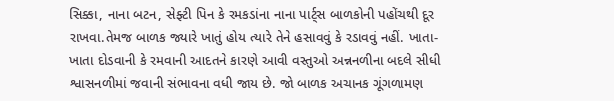સિક્કા, નાના બટન, સેફ્ટી પિન કે રમકડાંના નાના પાર્ટ્સ બાળકોની પહોંચથી દૂર રાખવા.તેમજ બાળક જ્યારે ખાતું હોય ત્યારે તેને હસાવવું કે રડાવવું નહીં. ખાતા-ખાતા દોડવાની કે રમવાની આદતને કારણે આવી વસ્તુઓ અન્નનળીના બદલે સીધી શ્વાસનળીમાં જવાની સંભાવના વધી જાય છે. જો બાળક અચાનક ગૂંગળામણ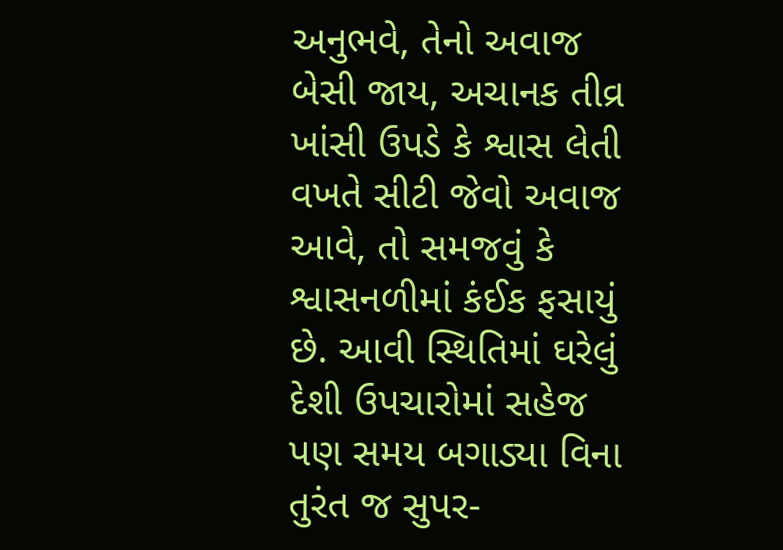અનુભવે, તેનો અવાજ બેસી જાય, અચાનક તીવ્ર ખાંસી ઉપડે કે શ્વાસ લેતી વખતે સીટી જેવો અવાજ આવે, તો સમજવું કે શ્વાસનળીમાં કંઈક ફસાયું છે. આવી સ્થિતિમાં ઘરેલું દેશી ઉપચારોમાં સહેજ પણ સમય બગાડ્યા વિના તુરંત જ સુપર-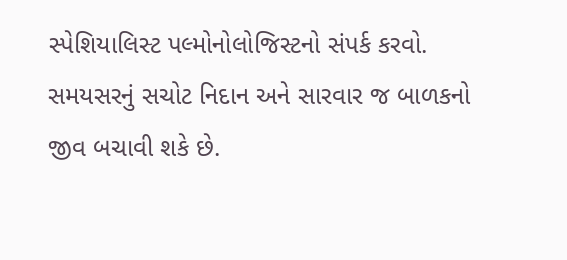સ્પેશિયાલિસ્ટ પલ્મોનોલોજિસ્ટનો સંપર્ક કરવો. સમયસરનું સચોટ નિદાન અને સારવાર જ બાળકનો જીવ બચાવી શકે છે.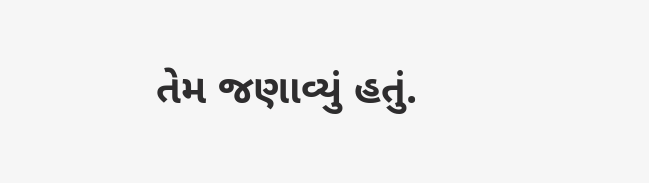તેમ જણાવ્યું હતું.